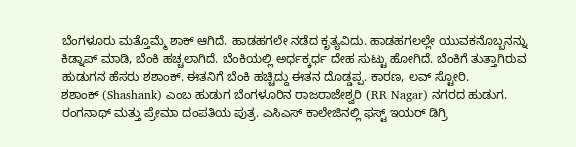ಬೆಂಗಳೂರು ಮತ್ತೊಮ್ಮೆ ಶಾಕ್ ಆಗಿದೆ. ಹಾಡಹಗಲೇ ನಡೆದ ಕೃತ್ಯವಿದು. ಹಾಡಹಗಲಲ್ಲೇ ಯುವಕನೊಬ್ಬನನ್ನು ಕಿಡ್ನಾಪ್ ಮಾಡಿ, ಬೆಂಕಿ ಹಚ್ಚಲಾಗಿದೆ. ಬೆಂಕಿಯಲ್ಲಿ ಅರ್ಧಕ್ಕರ್ಧ ದೇಹ ಸುಟ್ಟು ಹೋಗಿದೆ. ಬೆಂಕಿಗೆ ತುತ್ತಾಗಿರುವ ಹುಡುಗನ ಹೆಸರು ಶಶಾಂಕ್. ಈತನಿಗೆ ಬೆಂಕಿ ಹಚ್ಚಿದ್ದು ಈತನ ದೊಡ್ಡಪ್ಪ. ಕಾರಣ, ಲವ್ ಸ್ಟೋರಿ.
ಶಶಾಂಕ್ (Shashank) ಎಂಬ ಹುಡುಗ ಬೆಂಗಳೂರಿನ ರಾಜರಾಜೇಶ್ವರಿ (RR Nagar) ನಗರದ ಹುಡುಗ. ರಂಗನಾಥ್ ಮತ್ತು ಪ್ರೇಮಾ ದಂಪತಿಯ ಪುತ್ರ. ಎಸಿಎಸ್ ಕಾಲೇಜಿನಲ್ಲಿ ಫಸ್ಟ್ ಇಯರ್ ಡಿಗ್ರಿ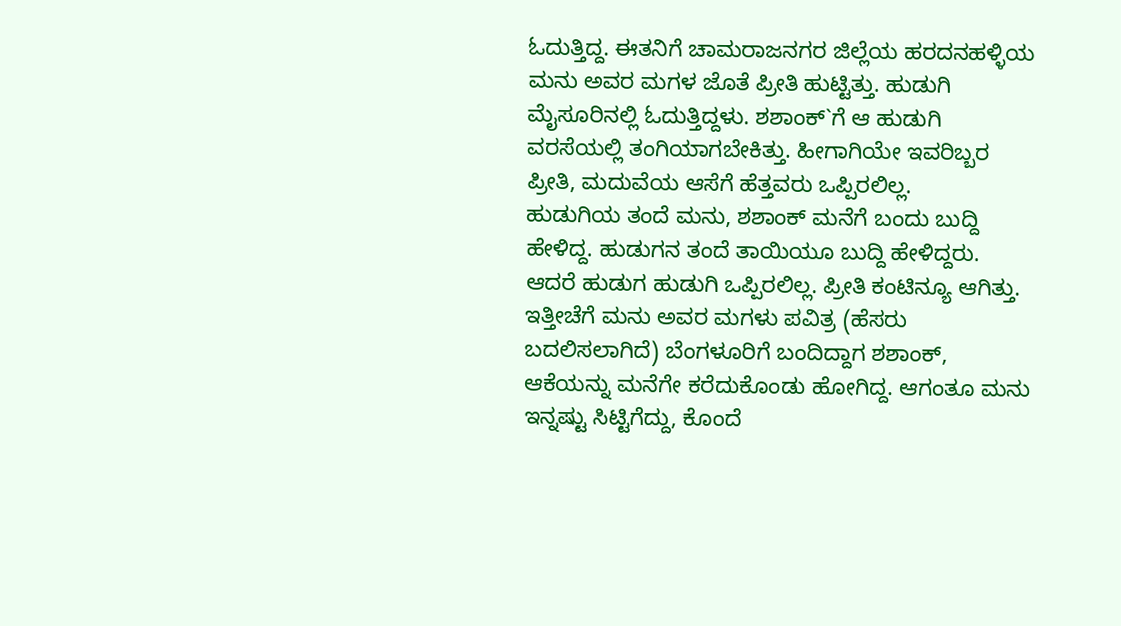ಓದುತ್ತಿದ್ದ. ಈತನಿಗೆ ಚಾಮರಾಜನಗರ ಜಿಲ್ಲೆಯ ಹರದನಹಳ್ಳಿಯ ಮನು ಅವರ ಮಗಳ ಜೊತೆ ಪ್ರೀತಿ ಹುಟ್ಟಿತ್ತು. ಹುಡುಗಿ ಮೈಸೂರಿನಲ್ಲಿ ಓದುತ್ತಿದ್ದಳು. ಶಶಾಂಕ್`ಗೆ ಆ ಹುಡುಗಿ ವರಸೆಯಲ್ಲಿ ತಂಗಿಯಾಗಬೇಕಿತ್ತು. ಹೀಗಾಗಿಯೇ ಇವರಿಬ್ಬರ ಪ್ರೀತಿ, ಮದುವೆಯ ಆಸೆಗೆ ಹೆತ್ತವರು ಒಪ್ಪಿರಲಿಲ್ಲ.
ಹುಡುಗಿಯ ತಂದೆ ಮನು, ಶಶಾಂಕ್ ಮನೆಗೆ ಬಂದು ಬುದ್ದಿ ಹೇಳಿದ್ದ. ಹುಡುಗನ ತಂದೆ ತಾಯಿಯೂ ಬುದ್ದಿ ಹೇಳಿದ್ದರು. ಆದರೆ ಹುಡುಗ ಹುಡುಗಿ ಒಪ್ಪಿರಲಿಲ್ಲ. ಪ್ರೀತಿ ಕಂಟಿನ್ಯೂ ಆಗಿತ್ತು. ಇತ್ತೀಚೆಗೆ ಮನು ಅವರ ಮಗಳು ಪವಿತ್ರ (ಹೆಸರು ಬದಲಿಸಲಾಗಿದೆ) ಬೆಂಗಳೂರಿಗೆ ಬಂದಿದ್ದಾಗ ಶಶಾಂಕ್, ಆಕೆಯನ್ನು ಮನೆಗೇ ಕರೆದುಕೊಂಡು ಹೋಗಿದ್ದ. ಆಗಂತೂ ಮನು ಇನ್ನಷ್ಟು ಸಿಟ್ಟಿಗೆದ್ದು, ಕೊಂದೆ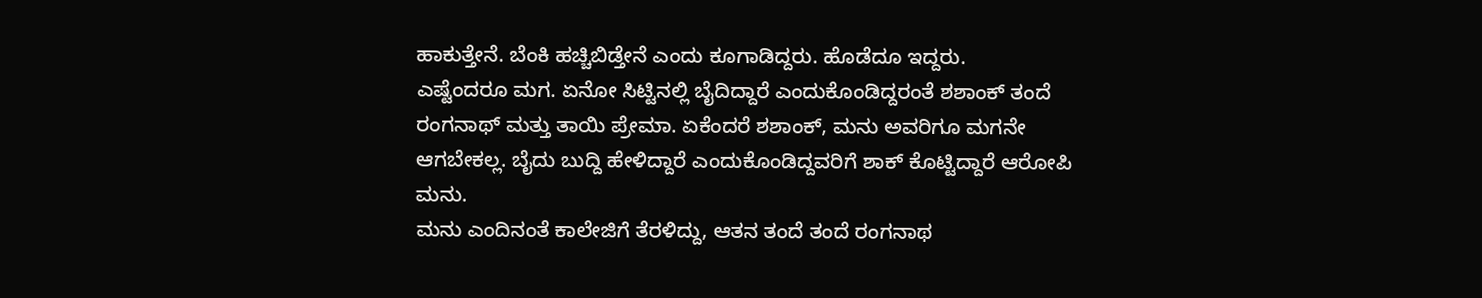ಹಾಕುತ್ತೇನೆ. ಬೆಂಕಿ ಹಚ್ಚಿಬಿಡ್ತೇನೆ ಎಂದು ಕೂಗಾಡಿದ್ದರು. ಹೊಡೆದೂ ಇದ್ದರು.
ಎಷ್ಟೆಂದರೂ ಮಗ. ಏನೋ ಸಿಟ್ಟಿನಲ್ಲಿ ಬೈದಿದ್ದಾರೆ ಎಂದುಕೊಂಡಿದ್ದರಂತೆ ಶಶಾಂಕ್ ತಂದೆ ರಂಗನಾಥ್ ಮತ್ತು ತಾಯಿ ಪ್ರೇಮಾ. ಏಕೆಂದರೆ ಶಶಾಂಕ್, ಮನು ಅವರಿಗೂ ಮಗನೇ ಆಗಬೇಕಲ್ಲ. ಬೈದು ಬುದ್ದಿ ಹೇಳಿದ್ದಾರೆ ಎಂದುಕೊಂಡಿದ್ದವರಿಗೆ ಶಾಕ್ ಕೊಟ್ಟಿದ್ದಾರೆ ಆರೋಪಿ ಮನು.
ಮನು ಎಂದಿನಂತೆ ಕಾಲೇಜಿಗೆ ತೆರಳಿದ್ದು, ಆತನ ತಂದೆ ತಂದೆ ರಂಗನಾಥ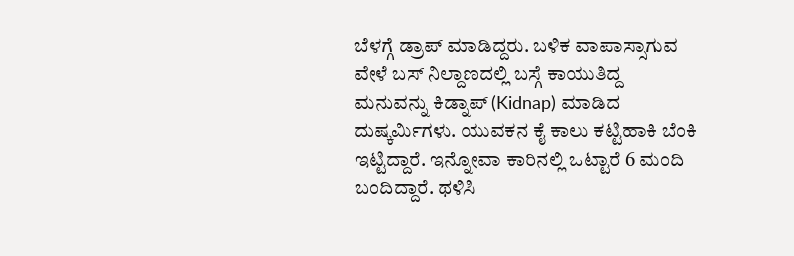ಬೆಳಗ್ಗೆ ಡ್ರಾಪ್ ಮಾಡಿದ್ದರು. ಬಳಿಕ ವಾಪಾಸ್ಸಾಗುವ ವೇಳೆ ಬಸ್ ನಿಲ್ದಾಣದಲ್ಲಿ ಬಸ್ಗೆ ಕಾಯುತಿದ್ದ ಮನುವನ್ನು ಕಿಡ್ನಾಪ್ (Kidnap) ಮಾಡಿದ ದುಷ್ಕರ್ಮಿಗಳು. ಯುವಕನ ಕೈ ಕಾಲು ಕಟ್ಟಿಹಾಕಿ ಬೆಂಕಿ ಇಟ್ಟಿದ್ದಾರೆ. ಇನ್ನೋವಾ ಕಾರಿನಲ್ಲಿ ಒಟ್ಟಾರೆ 6 ಮಂದಿ ಬಂದಿದ್ದಾರೆ. ಥಳಿಸಿ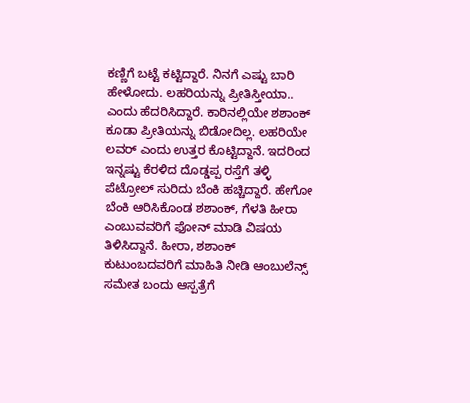ಕಣ್ಣಿಗೆ ಬಟ್ಟೆ ಕಟ್ಟಿದ್ದಾರೆ. ನಿನಗೆ ಎಷ್ಟು ಬಾರಿ ಹೇಳೋದು. ಲಹರಿಯನ್ನು ಪ್ರೀತಿಸ್ತೀಯಾ.. ಎಂದು ಹೆದರಿಸಿದ್ದಾರೆ. ಕಾರಿನಲ್ಲಿಯೇ ಶಶಾಂಕ್ ಕೂಡಾ ಪ್ರೀತಿಯನ್ನು ಬಿಡೋದಿಲ್ಲ. ಲಹರಿಯೇ ಲವರ್ ಎಂದು ಉತ್ತರ ಕೊಟ್ಟಿದ್ದಾನೆ. ಇದರಿಂದ ಇನ್ನಷ್ಟು ಕೆರಳಿದ ದೊಡ್ಡಪ್ಪ ರಸ್ತೆಗೆ ತಳ್ಳಿ ಪೆಟ್ರೋಲ್ ಸುರಿದು ಬೆಂಕಿ ಹಚ್ಚಿದ್ದಾರೆ. ಹೇಗೋ ಬೆಂಕಿ ಆರಿಸಿಕೊಂಡ ಶಶಾಂಕ್, ಗೆಳತಿ ಹೀರಾ ಎಂಬುವವರಿಗೆ ಫೋನ್ ಮಾಡಿ ವಿಷಯ ತಿಳಿಸಿದ್ದಾನೆ. ಹೀರಾ, ಶಶಾಂಕ್ ಕುಟುಂಬದವರಿಗೆ ಮಾಹಿತಿ ನೀಡಿ ಆಂಬುಲೆನ್ಸ್ ಸಮೇತ ಬಂದು ಆಸ್ಪತ್ರೆಗೆ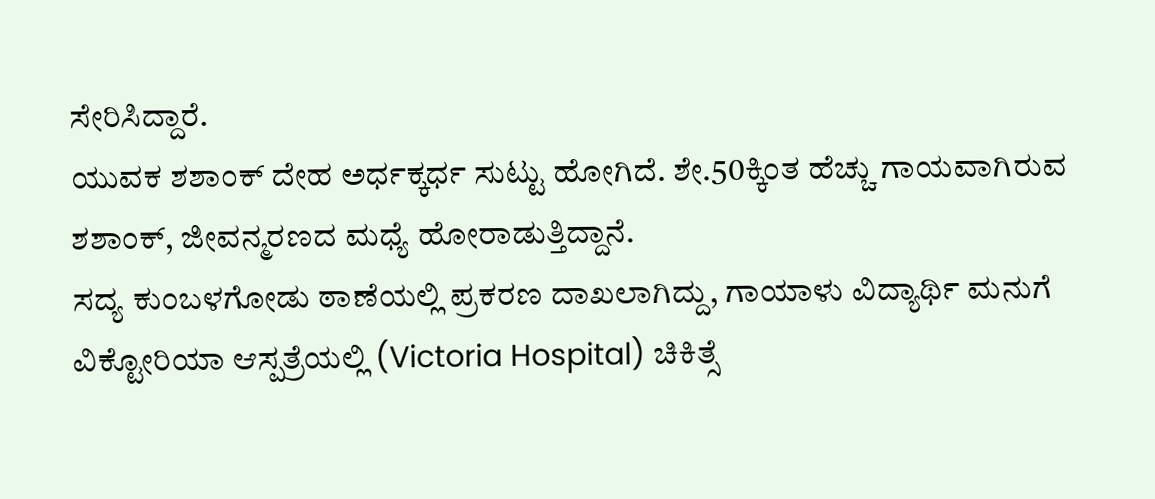ಸೇರಿಸಿದ್ದಾರೆ.
ಯುವಕ ಶಶಾಂಕ್ ದೇಹ ಅರ್ಧಕ್ಕರ್ಧ ಸುಟ್ಟು ಹೋಗಿದೆ. ಶೇ.50ಕ್ಕಿಂತ ಹೆಚ್ಚು ಗಾಯವಾಗಿರುವ ಶಶಾಂಕ್, ಜೀವನ್ಮರಣದ ಮಧ್ಯೆ ಹೋರಾಡುತ್ತಿದ್ದಾನೆ.
ಸದ್ಯ ಕುಂಬಳಗೋಡು ಠಾಣೆಯಲ್ಲಿ ಪ್ರಕರಣ ದಾಖಲಾಗಿದ್ದು, ಗಾಯಾಳು ವಿದ್ಯಾರ್ಥಿ ಮನುಗೆ ವಿಕ್ಟೋರಿಯಾ ಆಸ್ಪತ್ರೆಯಲ್ಲಿ (Victoria Hospital) ಚಿಕಿತ್ಸೆ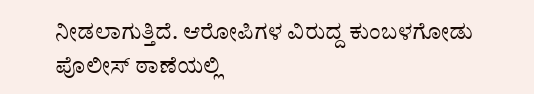ನೀಡಲಾಗುತ್ತಿದೆ. ಆರೋಪಿಗಳ ವಿರುದ್ದ ಕುಂಬಳಗೋಡು ಪೊಲೀಸ್ ಠಾಣೆಯಲ್ಲಿ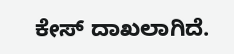ಕೇಸ್ ದಾಖಲಾಗಿದೆ.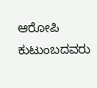ಆರೋಪಿ ಕುಟುಂಬದವರು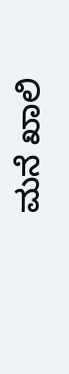ಮನೆ ಖಾಲಿ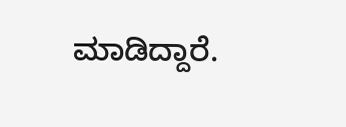ಮಾಡಿದ್ದಾರೆ.